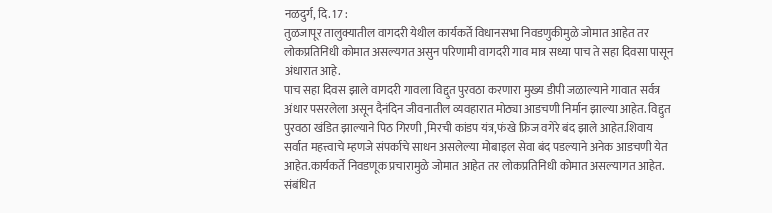नळदुर्ग, दि. 17 :
तुळजापूर तालुक्यातील वागदरी येथील कार्यकर्ते विधानसभा निवडणुकीमुळे जोमात आहेत तर लोकप्रतिनिधी कोमात असल्यगत असुन परिणामी वागदरी गाव मात्र सध्या पाच ते सहा दिवसा पासून अंधारात आहे.
पाच सहा दिवस झाले वागदरी गावला विद्दुत पुरवठा करणारा मुख्य डीपी जळाल्याने गावात सर्वत्र अंधार पसरलेला असून दैनंदिन जीवनातील व्यवहारात मोठ्या आडचणी निर्मान झाल्या आहेत. विद्दुत पुरवठा खंडित झाल्याने पिठ गिरणी ,मिरची कांडप यंत्र,फंखे फ्रिज वगेरे बंद झाले आहेत.शिवाय सर्वात महत्त्वाचे म्हणजे संपर्काचे साधन असलेल्या मोबाइल सेवा बंद पडल्याने अनेक आडचणी येत आहेत.कार्यकर्ते निवडणूक प्रचारामुळे जोमात आहेत तर लोकप्रतिनिधी कोमात असल्यागत आहेत.
संबंधित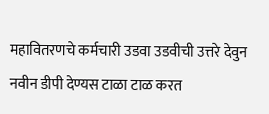महावितरणचे कर्मचारी उडवा उडवीची उत्तरे देवुन नवीन डीपी देण्यस टाळा टाळ करत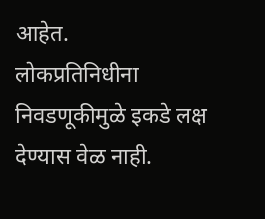आहेत.
लोकप्रतिनिधीना निवडणूकीमुळे इकडे लक्ष देण्यास वेळ नाही.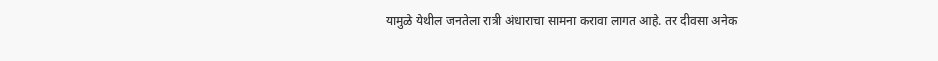यामुळे येथील जनतेला रात्री अंधाराचा सामना करावा लागत आहे. तर दीवसा अनेक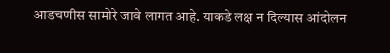आडचणीस सामोरे जावे लागत आहे. याकडे लक्ष न दिल्यास आंदोलन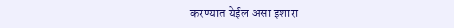करण्यात येईल असा इशारा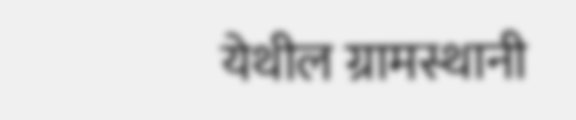येथील ग्रामस्थानी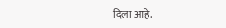दिला आहे.